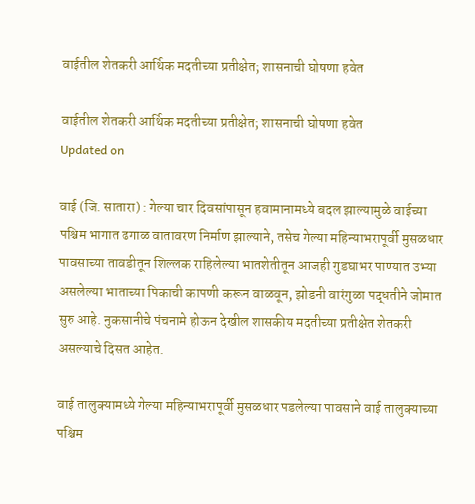वाईतील शेतकरी आर्थिक मदतीच्या प्रतीक्षेत; शासनाची घोषणा हवेत

वाईतील शेतकरी आर्थिक मदतीच्या प्रतीक्षेत; शासनाची घोषणा हवेत
Updated on

वाई (जि. सातारा) : गेल्या चार दिवसांपासून हवामानामध्ये बदल झाल्यामुळे वाईच्या पश्चिम भागात ढगाळ वातावरण निर्माण झाल्याने, तसेच गेल्या महिन्याभरापूर्वी मुसळधार पावसाच्या तावडीतून शिल्लक राहिलेल्या भातशेतीतून आजही गुडघाभर पाण्यात उभ्या असलेल्या भाताच्या पिकाची कापणी करून वाळवून, झोडनी वारंगुळा पद्धतीने जोमात सुरु आहे. नुकसानीचे पंचनामे होऊन देखील शासकीय मदतीच्या प्रतीक्षेत शेतकरी असल्याचे दिसत आहेत.

वाई तालुक्यामध्ये गेल्या महिन्याभरापूर्वी मुसळधार पडलेल्या पावसाने वाई तालुक्याच्या पश्चिम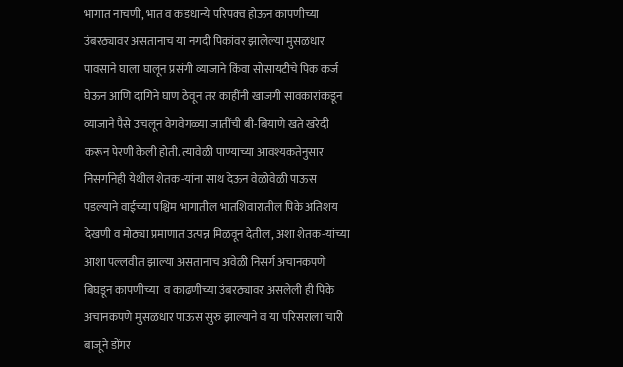भागात नाचणी, भात व कडधान्ये परिपक्व होऊन कापणीच्या उंबरठ्यावर असतानाच या नगदी पिकांवर झालेल्या मुसळधार पावसाने घाला घालून प्रसंगी व्याजाने किंवा सोसायटीचे पिक कर्ज घेऊन आणि दागिने घाण ठेवून तर काहींनी खाजगी सावकारांकडून व्याजाने पैसे उचलून वेगवेगळ्या जातींची बी-बियाणे खते खरेदी करून पेरणी केली होती. त्यावेळी पाण्याच्या आवश्यकतेनुसार निसर्गानेही येथील शेतक-यांना साथ देऊन वेळोवेळी पाऊस पडल्याने वाईच्या पश्चिम भागातील भातशिवारातील पिके अतिशय देखणी व मोठ्या प्रमाणात उत्पन्न मिळवून देतील, अशा शेतक-यांच्या आशा पल्लवीत झाल्या असतानाच अवेळी निसर्ग अचानकपणे बिघडून कापणीच्या  व काढणीच्या उंबरठ्यावर असलेली ही पिके अचानकपणे मुसळधार पाऊस सुरु झाल्याने व या परिसराला चारी बाजूने डोंगर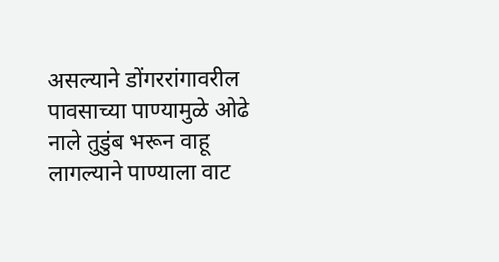असल्याने डोंगररांगावरील पावसाच्या पाण्यामुळे ओढे नाले तुडुंब भरून वाहू लागल्याने पाण्याला वाट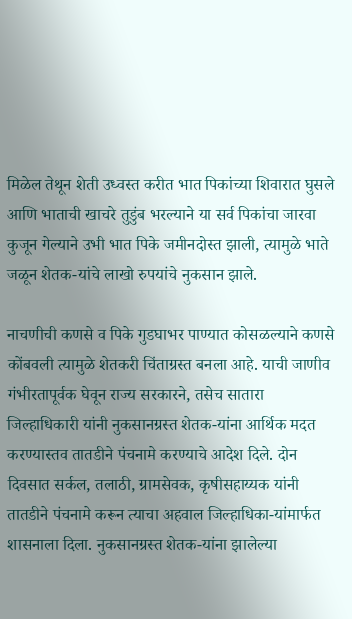मिळेल तेथून शेती उध्वस्त करीत भात पिकांच्या शिवारात घुसले आणि भाताची खाचरे तुडुंब भरल्याने या सर्व पिकांचा जारवा कुजून गेल्याने उभी भात पिके जमीनदोस्त झाली, त्यामुळे भाते जळून शेतक-यांचे लाखो रुपयांचे नुकसान झाले.

नाचणीची कणसे व पिके गुडघाभर पाण्यात कोसळल्याने कणसे कोंबवली त्यामुळे शेतकरी चिंताग्रस्त बनला आहे. याची जाणीव गंभीरतापूर्वक घेवून राज्य सरकारने, तसेच सातारा जिल्हाधिकारी यांनी नुकसानग्रस्त शेतक-यांना आर्थिक मदत करण्यास्तव तातडीने पंचनामे करण्याचे आदेश दिले. दोन दिवसात सर्कल, तलाठी, ग्रामसेवक, कृषीसहाय्यक यांनी तातडीने पंचनामे करून त्याचा अहवाल जिल्हाधिका-यांमार्फत शासनाला दिला. नुकसानग्रस्त शेतक-यांना झालेल्या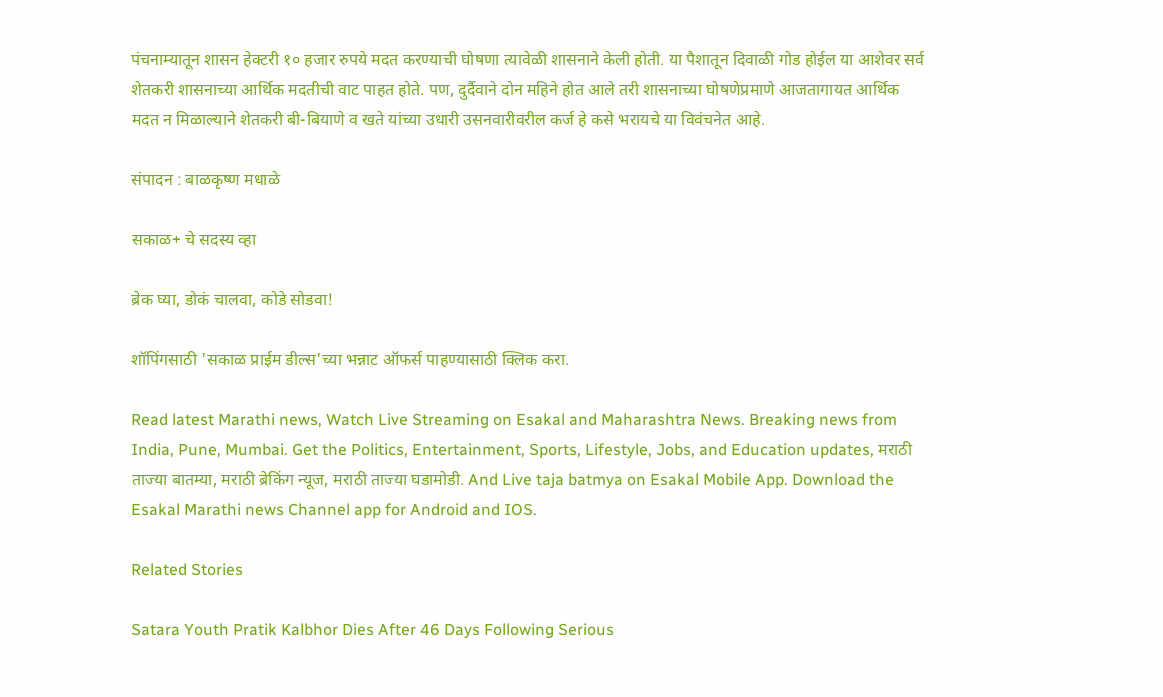पंचनाम्यातून शासन हेक्टरी १० हजार रुपये मदत करण्याची घोषणा त्यावेळी शासनाने केली होती. या पैशातून दिवाळी गोड होईल या आशेवर सर्व शेतकरी शासनाच्या आर्थिक मदतीची वाट पाहत होते. पण, दुर्दैवाने दोन महिने होत आले तरी शासनाच्या घोषणेप्रमाणे आजतागायत आर्थिक मदत न मिळाल्याने शेतकरी बी-बियाणे व खते यांच्या उधारी उसनवारीवरील कर्ज हे कसे भरायचे या विवंचनेत आहे.

संपादन : बाळकृष्ण मधाळे

सकाळ+ चे सदस्य व्हा

ब्रेक घ्या, डोकं चालवा, कोडे सोडवा!

शॉपिंगसाठी 'सकाळ प्राईम डील्स'च्या भन्नाट ऑफर्स पाहण्यासाठी क्लिक करा.

Read latest Marathi news, Watch Live Streaming on Esakal and Maharashtra News. Breaking news from India, Pune, Mumbai. Get the Politics, Entertainment, Sports, Lifestyle, Jobs, and Education updates, मराठी ताज्या बातम्या, मराठी ब्रेकिंग न्यूज, मराठी ताज्या घडामोडी. And Live taja batmya on Esakal Mobile App. Download the Esakal Marathi news Channel app for Android and IOS.

Related Stories

Satara Youth Pratik Kalbhor Dies After 46 Days Following Serious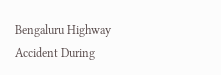Bengaluru Highway Accident During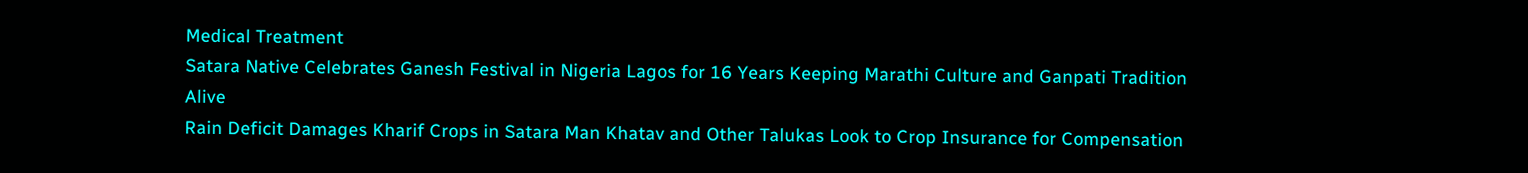Medical Treatment
Satara Native Celebrates Ganesh Festival in Nigeria Lagos for 16 Years Keeping Marathi Culture and Ganpati Tradition Alive
Rain Deficit Damages Kharif Crops in Satara Man Khatav and Other Talukas Look to Crop Insurance for Compensation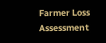Farmer Loss Assessment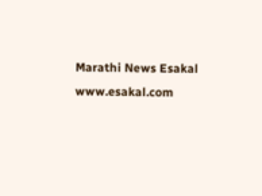Marathi News Esakal
www.esakal.com